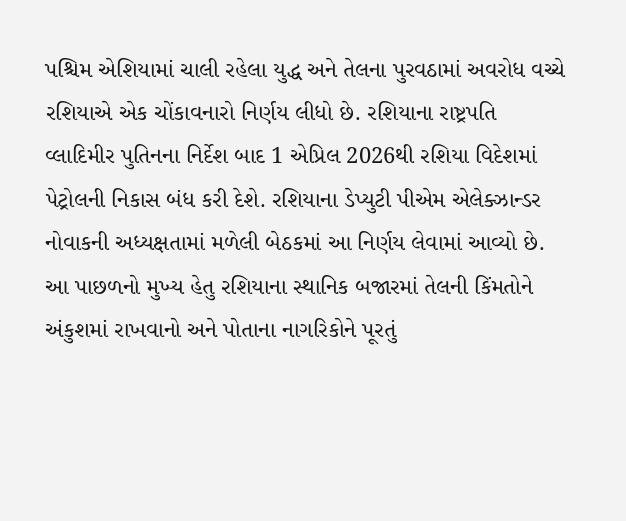પશ્ચિમ એશિયામાં ચાલી રહેલા યુદ્ધ અને તેલના પુરવઠામાં અવરોધ વચ્ચે રશિયાએ એક ચોંકાવનારો નિર્ણય લીધો છે. રશિયાના રાષ્ટ્રપતિ વ્લાદિમીર પુતિનના નિર્દેશ બાદ 1 એપ્રિલ 2026થી રશિયા વિદેશમાં પેટ્રોલની નિકાસ બંધ કરી દેશે. રશિયાના ડેપ્યુટી પીએમ એલેક્ઝાન્ડર નોવાકની અધ્યક્ષતામાં મળેલી બેઠકમાં આ નિર્ણય લેવામાં આવ્યો છે. આ પાછળનો મુખ્ય હેતુ રશિયાના સ્થાનિક બજારમાં તેલની કિંમતોને અંકુશમાં રાખવાનો અને પોતાના નાગરિકોને પૂરતું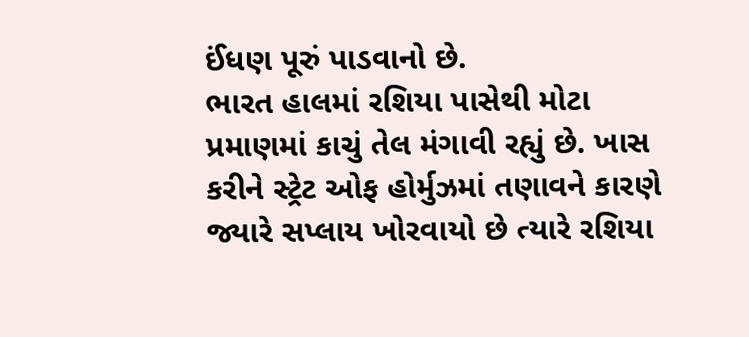ઈંધણ પૂરું પાડવાનો છે.
ભારત હાલમાં રશિયા પાસેથી મોટા પ્રમાણમાં કાચું તેલ મંગાવી રહ્યું છે. ખાસ કરીને સ્ટ્રેટ ઓફ હોર્મુઝમાં તણાવને કારણે જ્યારે સપ્લાય ખોરવાયો છે ત્યારે રશિયા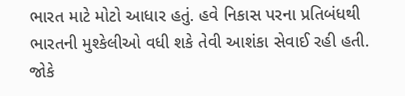ભારત માટે મોટો આધાર હતું. હવે નિકાસ પરના પ્રતિબંધથી ભારતની મુશ્કેલીઓ વધી શકે તેવી આશંકા સેવાઈ રહી હતી.
જોકે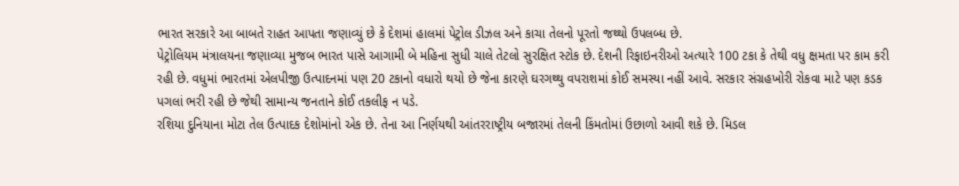ભારત સરકારે આ બાબતે રાહત આપતા જણાવ્યું છે કે દેશમાં હાલમાં પેટ્રોલ ડીઝલ અને કાચા તેલનો પૂરતો જથ્થો ઉપલબ્ધ છે.
પેટ્રોલિયમ મંત્રાલયના જણાવ્યા મુજબ ભારત પાસે આગામી બે મહિના સુધી ચાલે તેટલો સુરક્ષિત સ્ટોક છે. દેશની રિફાઇનરીઓ અત્યારે 100 ટકા કે તેથી વધુ ક્ષમતા પર કામ કરી રહી છે. વધુમાં ભારતમાં એલપીજી ઉત્પાદનમાં પણ 20 ટકાનો વધારો થયો છે જેના કારણે ઘરગથ્થુ વપરાશમાં કોઈ સમસ્યા નહીં આવે. સરકાર સંગ્રહખોરી રોકવા માટે પણ કડક પગલાં ભરી રહી છે જેથી સામાન્ય જનતાને કોઈ તકલીફ ન પડે.
રશિયા દુનિયાના મોટા તેલ ઉત્પાદક દેશોમાંનો એક છે. તેના આ નિર્ણયથી આંતરરાષ્ટ્રીય બજારમાં તેલની કિંમતોમાં ઉછાળો આવી શકે છે. મિડલ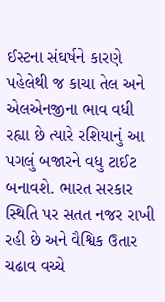ઈસ્ટના સંઘર્ષને કારણે પહેલેથી જ કાચા તેલ અને એલએનજીના ભાવ વધી રહ્યા છે ત્યારે રશિયાનું આ પગલું બજારને વધુ ટાઈટ બનાવશે. ભારત સરકાર સ્થિતિ પર સતત નજર રાખી રહી છે અને વૈશ્વિક ઉતાર ચઢાવ વચ્ચે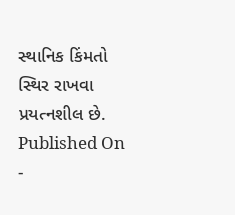સ્થાનિક કિંમતો સ્થિર રાખવા પ્રયત્નશીલ છે.
Published On -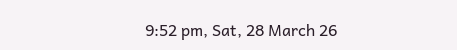9:52 pm, Sat, 28 March 26